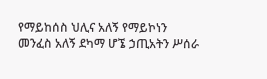የማይከሰስ ህሊና አለኝ የማይኮነን መንፈስ አለኝ ደካማ ሆኜ ኃጢአትን ሥሰራ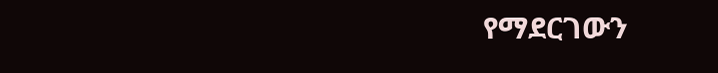የማደርገውን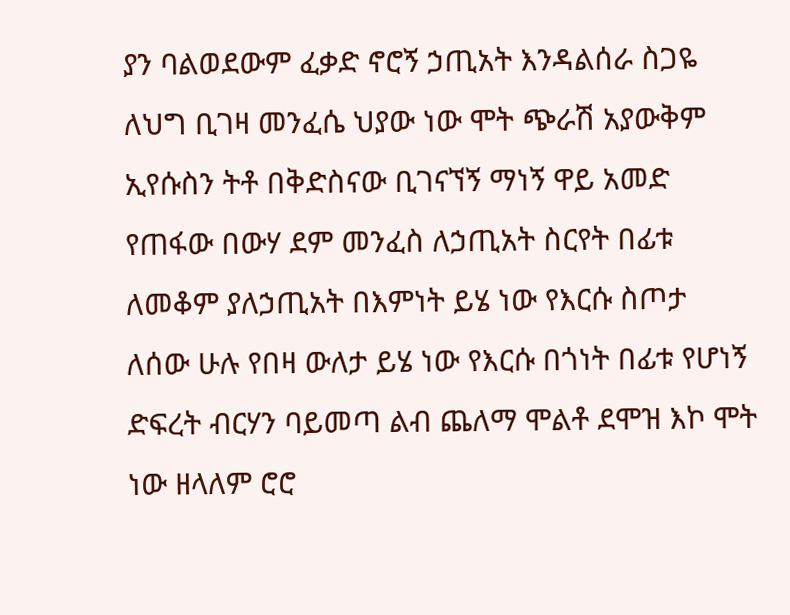ያን ባልወደውም ፈቃድ ኖሮኝ ኃጢአት እንዳልሰራ ስጋዬ ለህግ ቢገዛ መንፈሴ ህያው ነው ሞት ጭራሽ አያውቅም ኢየሱስን ትቶ በቅድስናው ቢገናኘኝ ማነኝ ዋይ አመድ የጠፋው በውሃ ደም መንፈስ ለኃጢአት ስርየት በፊቱ ለመቆም ያለኃጢአት በእምነት ይሄ ነው የእርሱ ስጦታ ለሰው ሁሉ የበዛ ውለታ ይሄ ነው የእርሱ በጎነት በፊቱ የሆነኝ ድፍረት ብርሃን ባይመጣ ልብ ጨለማ ሞልቶ ደሞዝ እኮ ሞት ነው ዘላለም ሮሮ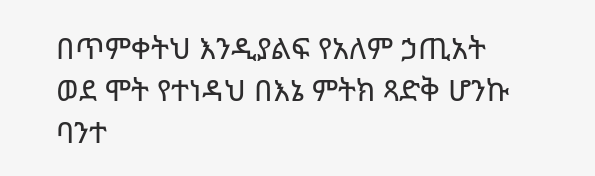በጥምቀትህ እንዲያልፍ የአለም ኃጢአት ወደ ሞት የተነዳህ በእኔ ምትክ ጻድቅ ሆንኩ ባንተ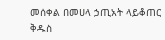መሰቀል በመሀላ ኃጢአት ላይቆጠር ቅዱስ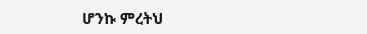ሆንኩ ምረትህ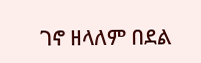ገኖ ዘላለም በደል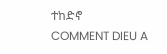ተከድኖ
COMMENT DIEU A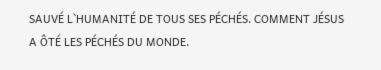SAUVÉ L`HUMANITÉ DE TOUS SES PÉCHÉS. COMMENT JÉSUS A ÔTÉ LES PÉCHÉS DU MONDE.